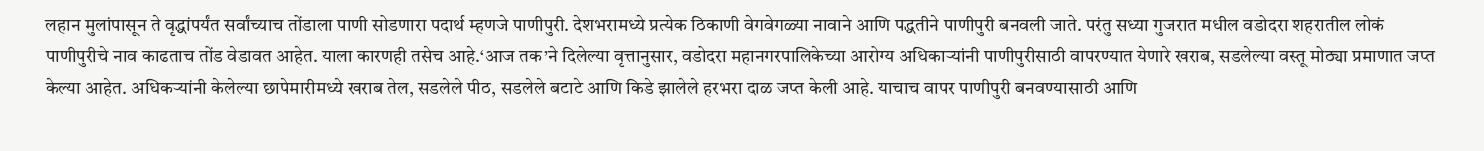लहान मुलांपासून ते वृद्धांपर्यंत सर्वांच्याच तोंडाला पाणी सोडणारा पदार्थ म्हणजे पाणीपुरी. देशभरामध्ये प्रत्येक ठिकाणी वेगवेगळ्या नावाने आणि पद्धतीने पाणीपुरी बनवली जाते. परंतु सध्या गुजरात मधील वडोदरा शहरातील लोकं पाणीपुरीचे नाव काढताच तोंड वेडावत आहेत. याला कारणही तसेच आहे.‘आज तक’ने दिलेल्या वृत्तानुसार, वडोदरा महानगरपालिकेच्या आरोग्य अधिकाऱ्यांनी पाणीपुरीसाठी वापरण्यात येणारे खराब, सडलेल्या वस्तू मोठ्या प्रमाणात जप्त केल्या आहेत. अधिकऱ्यांनी केलेल्या छापेमारीमध्ये खराब तेल, सडलेले पीठ, सडलेले बटाटे आणि किडे झालेले हरभरा दाळ जप्त केली आहे. याचाच वापर पाणीपुरी बनवण्यासाठी आणि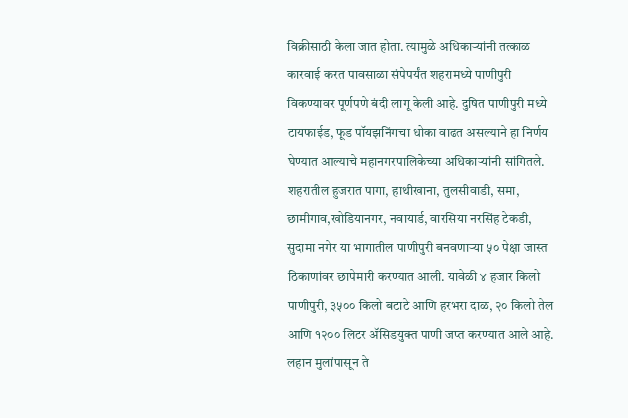विक्रीसाठी केला जात होता. त्यामुळे अधिकाऱ्यांनी तत्काळ कारवाई करत पावसाळा संपेपर्यंत शहरामध्ये पाणीपुरी विकण्यावर पूर्णपणे बंदी लागू केली आहे. दुषित पाणीपुरी मध्ये टायफाईड, फूड पॉयझनिंगचा धोका वाढत असल्याने हा निर्णय घेण्यात आल्याचे महानगरपालिकेच्या अधिकाऱ्यांनी सांगितले. शहरातील हुजरात पागा, हाथीखाना, तुलसीवाडी, समा, छामीगाव,खोडियानगर, नवायार्ड, वारसिया नरसिंह टेकडी, सुदामा नगेर या भागातील पाणीपुरी बनवणाऱ्या ५० पेक्षा जास्त ठिकाणांवर छापेमारी करण्यात आली. यावेळी ४ हजार किलो पाणीपुरी, ३५०० किलो बटाटे आणि हरभरा दाळ, २० किलो तेल आणि १२०० लिटर ॲसिडयुक्त पाणी जप्त करण्यात आले आहे.
लहान मुलांपासून ते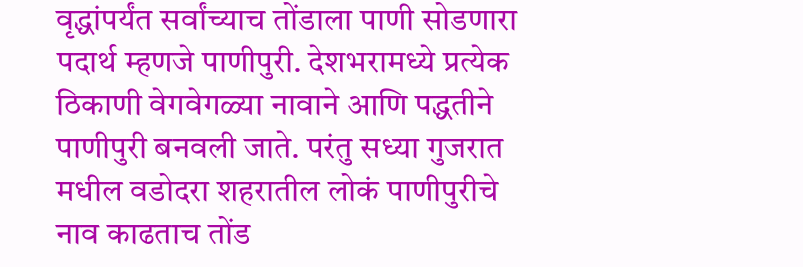वृद्धांपर्यंत सर्वांच्याच तोंडाला पाणी सोडणारा पदार्थ म्हणजे पाणीपुरी. देशभरामध्ये प्रत्येक ठिकाणी वेगवेगळ्या नावाने आणि पद्धतीने पाणीपुरी बनवली जाते. परंतु सध्या गुजरात मधील वडोदरा शहरातील लोकं पाणीपुरीचे नाव काढताच तोंड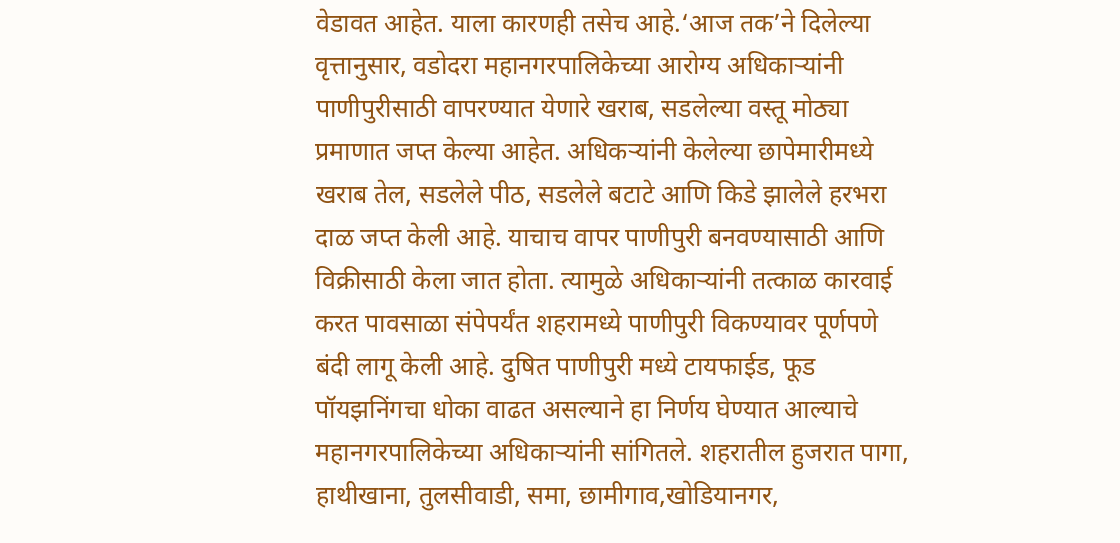वेडावत आहेत. याला कारणही तसेच आहे.‘आज तक’ने दिलेल्या वृत्तानुसार, वडोदरा महानगरपालिकेच्या आरोग्य अधिकाऱ्यांनी पाणीपुरीसाठी वापरण्यात येणारे खराब, सडलेल्या वस्तू मोठ्या प्रमाणात जप्त केल्या आहेत. अधिकऱ्यांनी केलेल्या छापेमारीमध्ये खराब तेल, सडलेले पीठ, सडलेले बटाटे आणि किडे झालेले हरभरा दाळ जप्त केली आहे. याचाच वापर पाणीपुरी बनवण्यासाठी आणि विक्रीसाठी केला जात होता. त्यामुळे अधिकाऱ्यांनी तत्काळ कारवाई करत पावसाळा संपेपर्यंत शहरामध्ये पाणीपुरी विकण्यावर पूर्णपणे बंदी लागू केली आहे. दुषित पाणीपुरी मध्ये टायफाईड, फूड पॉयझनिंगचा धोका वाढत असल्याने हा निर्णय घेण्यात आल्याचे महानगरपालिकेच्या अधिकाऱ्यांनी सांगितले. शहरातील हुजरात पागा, हाथीखाना, तुलसीवाडी, समा, छामीगाव,खोडियानगर,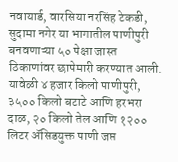नवायार्ड, वारसिया नरसिंह टेकडी, सुदामा नगेर या भागातील पाणीपुरी बनवणाऱ्या ५० पेक्षा जास्त ठिकाणांवर छापेमारी करण्यात आली. यावेळी ४ हजार किलो पाणीपुरी, ३५०० किलो बटाटे आणि हरभरा दाळ, २० किलो तेल आणि १२०० लिटर ॲसिडयुक्त पाणी जप्त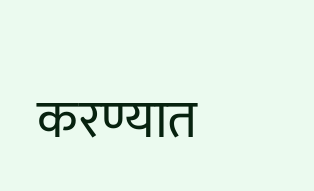करण्यात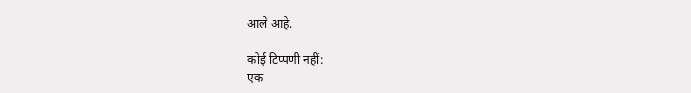आले आहे.

कोई टिप्पणी नहीं:
एक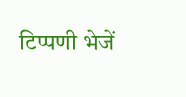टिप्पणी भेजें